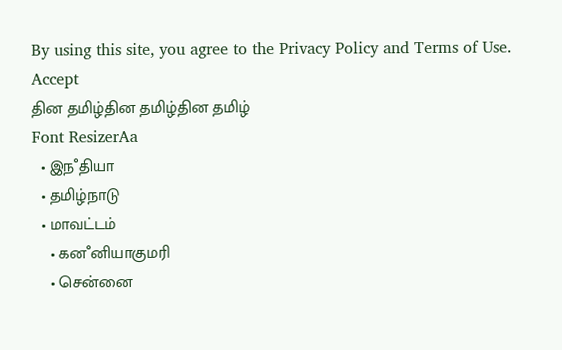By using this site, you agree to the Privacy Policy and Terms of Use.
Accept
தின தமிழ்தின தமிழ்தின தமிழ்
Font ResizerAa
  • இநஂதியா
  • தமிழ்நாடு
  • மாவட்டம்
    • கனஂனியாகுமரி
    • சென்னை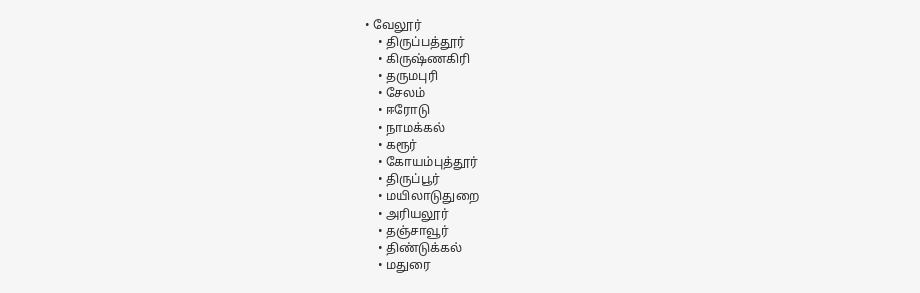• வேலூர்
    • திருப்பத்தூர்
    • கிருஷ்ணகிரி
    • தருமபுரி
    • சேலம்
    • ஈரோடு
    • நாமக்கல்
    • கரூர்
    • கோயம்புத்தூர்
    • திருப்பூர்
    • மயிலாடுதுறை
    • அரியலூர்
    • தஞ்சாவூர்
    • திண்டுக்கல்
    • மதுரை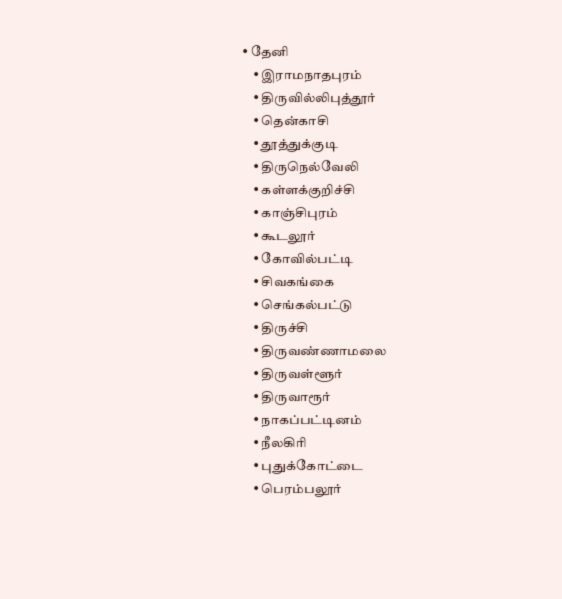• தேனி
    • இராமநாதபுரம்
    • திருவில்லிபுத்தூர்
    • தென்காசி
    • தூத்துக்குடி
    • திருநெல்வேலி
    • கள்ளக்குறிச்சி
    • காஞ்சிபுரம்
    • கூடலூர்
    • கோவில்பட்டி
    • சிவகங்கை
    • செங்கல்பட்டு
    • திருச்சி
    • திருவண்ணாமலை
    • திருவள்ளூர்
    • திருவாரூர்
    • நாகப்பட்டினம்
    • நீலகிரி
    • புதுக்கோட்டை
    • பெரம்பலூர்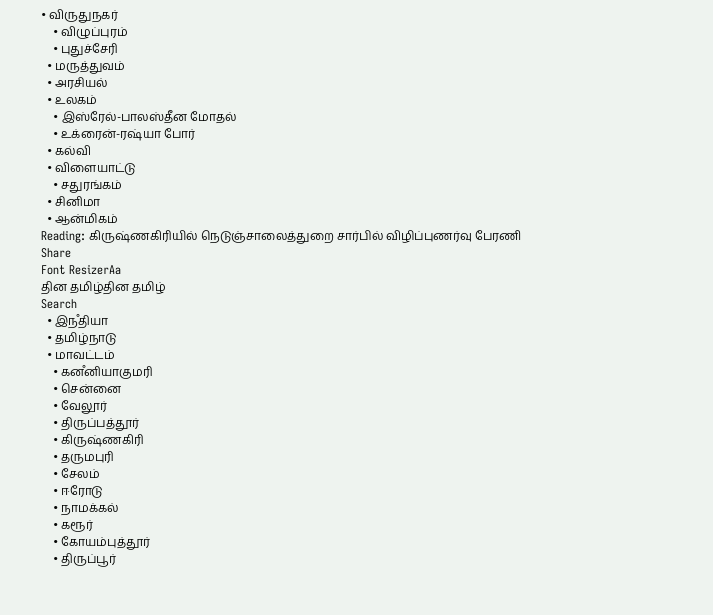• விருதுநகர்
    • விழுப்புரம்
    • புதுச்சேரி
  • மருத்துவம்
  • அரசியல்
  • உலகம்
    • இஸ்ரேல்-பாலஸ்தீன மோதல்
    • உக்ரைன்-ரஷ்யா போர்
  • கல்வி
  • விளையாட்டு
    • சதுரங்கம்
  • சினிமா
  • ஆன்மிகம்
Reading: கிருஷ்ணகிரியில் நெடுஞ்சாலைத்துறை சார்பில் விழிப்புணர்வு பேரணி
Share
Font ResizerAa
தின தமிழ்தின தமிழ்
Search
  • இநஂதியா
  • தமிழ்நாடு
  • மாவட்டம்
    • கனஂனியாகுமரி
    • சென்னை
    • வேலூர்
    • திருப்பத்தூர்
    • கிருஷ்ணகிரி
    • தருமபுரி
    • சேலம்
    • ஈரோடு
    • நாமக்கல்
    • கரூர்
    • கோயம்புத்தூர்
    • திருப்பூர்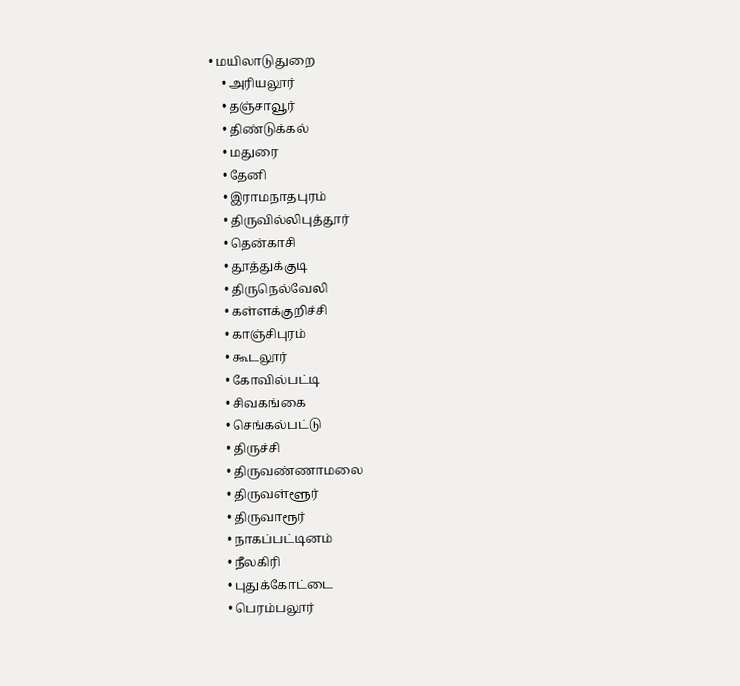• மயிலாடுதுறை
    • அரியலூர்
    • தஞ்சாவூர்
    • திண்டுக்கல்
    • மதுரை
    • தேனி
    • இராமநாதபுரம்
    • திருவில்லிபுத்தூர்
    • தென்காசி
    • தூத்துக்குடி
    • திருநெல்வேலி
    • கள்ளக்குறிச்சி
    • காஞ்சிபுரம்
    • கூடலூர்
    • கோவில்பட்டி
    • சிவகங்கை
    • செங்கல்பட்டு
    • திருச்சி
    • திருவண்ணாமலை
    • திருவள்ளூர்
    • திருவாரூர்
    • நாகப்பட்டினம்
    • நீலகிரி
    • புதுக்கோட்டை
    • பெரம்பலூர்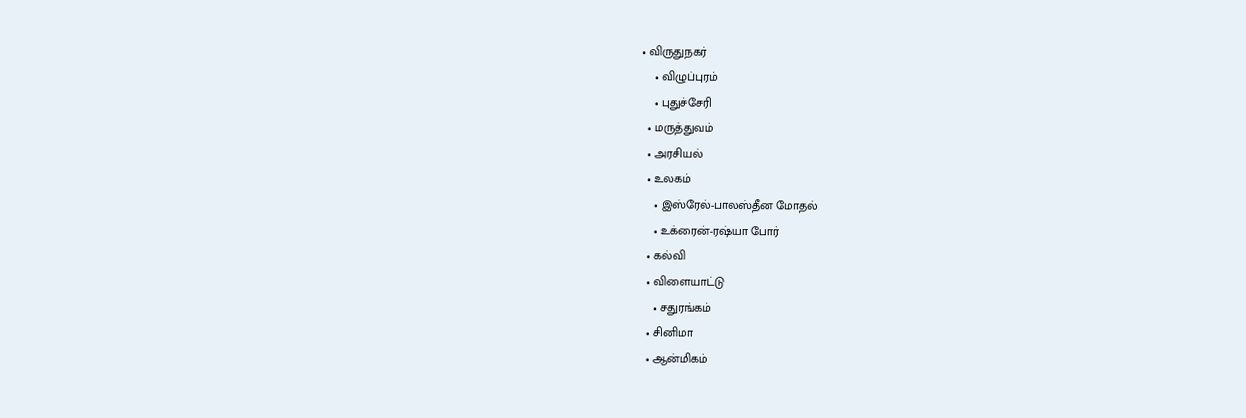• விருதுநகர்
    • விழுப்புரம்
    • புதுச்சேரி
  • மருத்துவம்
  • அரசியல்
  • உலகம்
    • இஸ்ரேல்-பாலஸ்தீன மோதல்
    • உக்ரைன்-ரஷ்யா போர்
  • கல்வி
  • விளையாட்டு
    • சதுரங்கம்
  • சினிமா
  • ஆன்மிகம்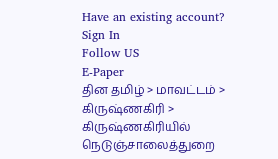Have an existing account? Sign In
Follow US
E-Paper
தின தமிழ் > மாவட்டம் > கிருஷ்ணகிரி > கிருஷ்ணகிரியில் நெடுஞ்சாலைத்துறை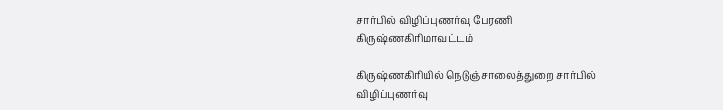சார்பில் விழிப்புணர்வு பேரணி
கிருஷ்ணகிரிமாவட்டம்

கிருஷ்ணகிரியில் நெடுஞ்சாலைத்துறை சார்பில் விழிப்புணர்வு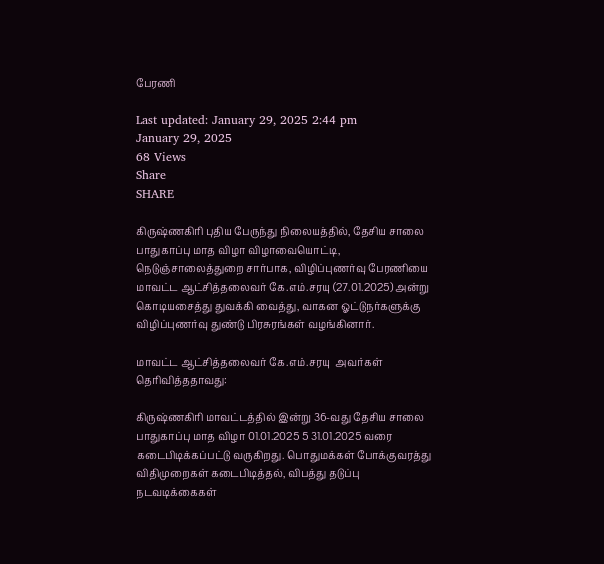பேரணி

Last updated: January 29, 2025 2:44 pm
January 29, 2025
68 Views
Share
SHARE

கிருஷ்ணகிரி புதிய பேருந்து நிலையத்தில், தேசிய சாலை பாதுகாப்பு மாத விழா விழாவையொட்டி, நெடுஞ்சாலைத்துறை சார்பாக, விழிப்புணர்வு பேரணியை மாவட்ட ஆட்சித்தலைவர் கே.எம்.சரயு (27.01.2025) அன்று கொடியசைத்து துவக்கி வைத்து, வாகன ஓட்டுநர்களுக்கு விழிப்புணர்வு துண்டு பிரசுரங்கள் வழங்கினார்.

மாவட்ட ஆட்சித்தலைவர் கே.எம்.சரயு  அவர்கள் தெரிவித்ததாவது:

கிருஷ்ணகிரி மாவட்டத்தில் இன்று 36-வது தேசிய சாலை பாதுகாப்பு மாத விழா 01.01.2025 5 31.01.2025 வரை கடைபிடிக்கப்பட்டு வருகிறது. பொதுமக்கள் போக்குவரத்து விதிமுறைகள் கடைபிடித்தல், விபத்து தடுப்பு நடவடிக்கைகள்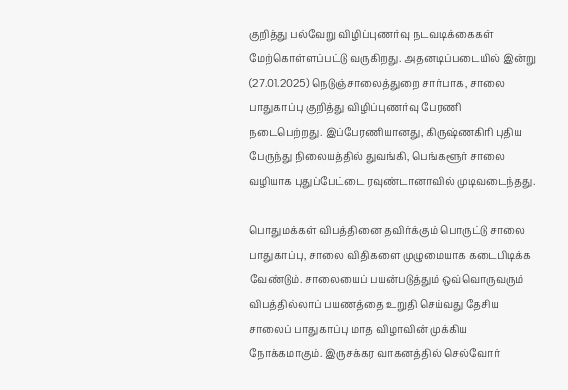குறித்து பல்வேறு விழிப்புணர்வு நடவடிக்கைகள் மேற்கொள்ளப்பட்டு வருகிறது. அதனடிப்படையில் இன்று (27.01.2025) நெடுஞ்சாலைத்துறை சார்பாக, சாலை பாதுகாப்பு குறித்து விழிப்புணர்வு பேரணி நடைபெற்றது. இப்பேரணியானது, கிருஷ்ணகிரி புதிய பேருந்து நிலையத்தில் துவங்கி, பெங்களூர் சாலை வழியாக புதுப்பேட்டை ரவுண்டானாவில் முடிவடைந்தது.

பொதுமக்கள் விபத்தினை தவிர்க்கும் பொருட்டு சாலை பாதுகாப்பு, சாலை விதிகளை முழுமையாக கடைபிடிக்க வேண்டும். சாலையைப் பயன்படுத்தும் ஒவ்வொருவரும் விபத்தில்லாப் பயணத்தை உறுதி செய்வது தேசிய சாலைப் பாதுகாப்பு மாத விழாவின் முக்கிய நோக்கமாகும். இருசக்கர வாகனத்தில் செல்வோர்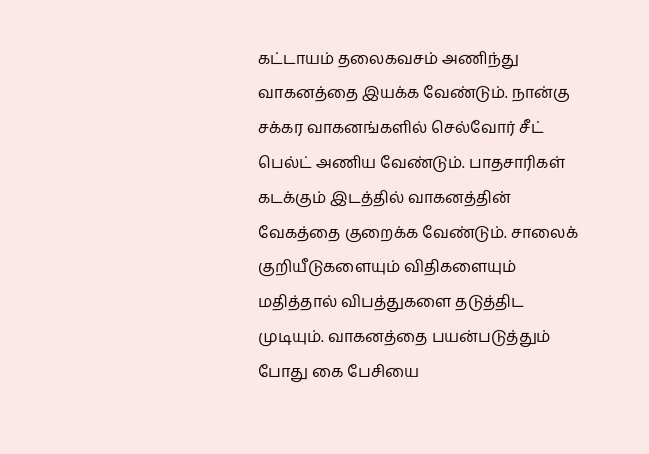கட்டாயம் தலைகவசம் அணிந்து வாகனத்தை இயக்க வேண்டும். நான்கு சக்கர வாகனங்களில் செல்வோர் சீட் பெல்ட் அணிய வேண்டும். பாதசாரிகள் கடக்கும் இடத்தில் வாகனத்தின் வேகத்தை குறைக்க வேண்டும். சாலைக் குறியீடுகளையும் விதிகளையும் மதித்தால் விபத்துகளை தடுத்திட முடியும். வாகனத்தை பயன்படுத்தும் போது கை பேசியை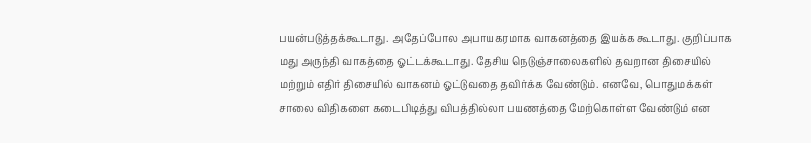பயன்படுத்தக்கூடாது. அதேப்போல அபாயகரமாக வாகனத்தை இயக்க கூடாது. குறிப்பாக மது அருந்தி வாகத்தை ஓட்டக்கூடாது. தேசிய நெடுஞ்சாலைகளில் தவறான திசையில் மற்றும் எதிர் திசையில் வாகனம் ஓட்டுவதை தவிர்க்க வேண்டும். எனவே, பொதுமக்கள் சாலை விதிகளை கடைபிடித்து விபத்தில்லா பயணத்தை மேற்கொள்ள வேண்டும் என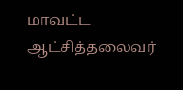மாவட்ட ஆட்சித்தலைவர்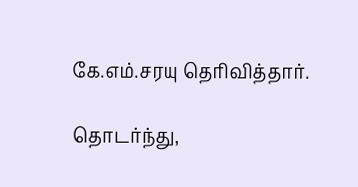கே.எம்.சரயு தெரிவித்தார்.

தொடர்ந்து,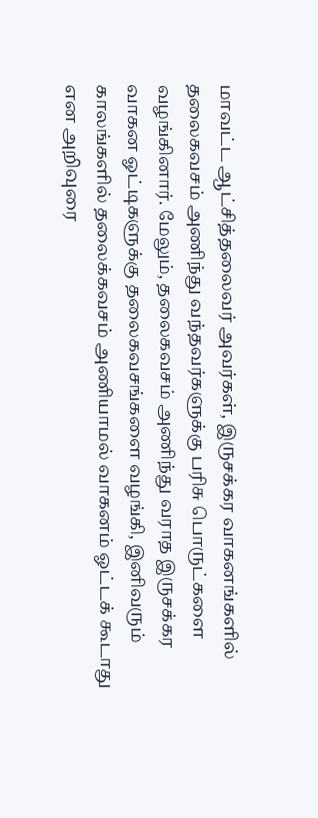மாவட்ட ஆட்சித்தலைவர் அவர்கள், இருசக்கர வாகனங்களில் தலைகவசம் அணிந்து வந்தவர்களுக்கு பரிசு பொருட்களை வழங்கினார். மேலும், தலைகவசம் அணிந்து வராத இருசக்கர வாகன ஓட்டிகளுக்கு தலைகவசங்களை வழங்கி, இனிவரும் காலங்களில் தலைக்கவசம் அணியாமல் வாகனம் ஓட்டக் கூடாது என அறிவுரை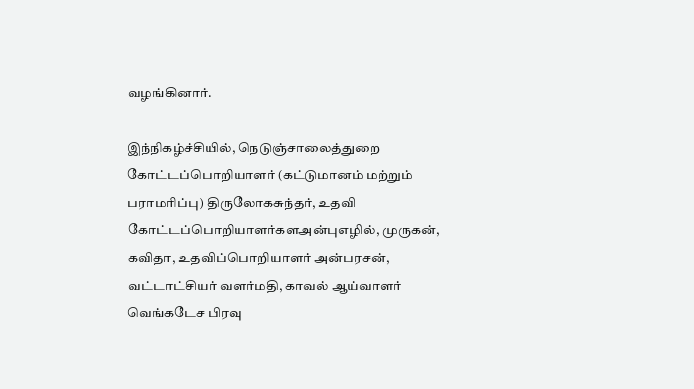வழங்கினார்.

இந்நிகழ்ச்சியில், நெடுஞ்சாலைத்துறை கோட்டப்பொறியாளர் (கட்டுமானம் மற்றும் பராமரிப்பு) திருலோகசுந்தர், உதவி கோட்டப்பொறியாளர்களஅன்புஎழில், முருகன், கவிதா, உதவிப்பொறியாளர் அன்பரசன், வட்டாட்சியர் வளர்மதி, காவல் ஆய்வாளர் வெங்கடேச பிரவு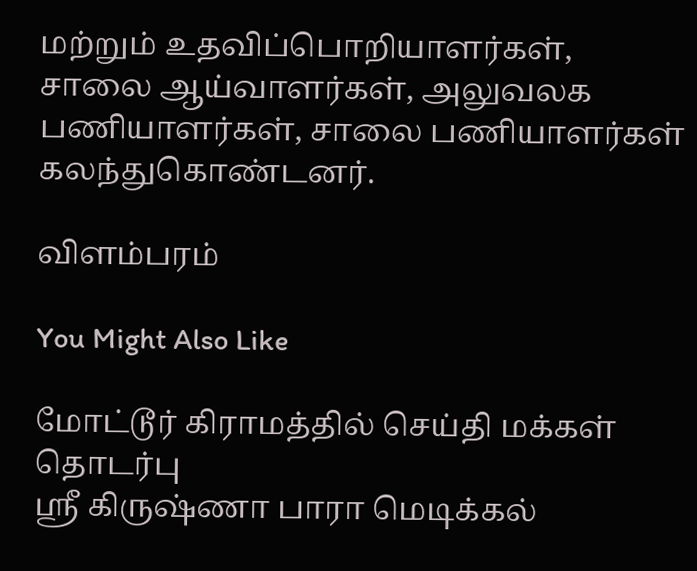மற்றும் உதவிப்பொறியாளர்கள், சாலை ஆய்வாளர்கள், அலுவலக பணியாளர்கள், சாலை பணியாளர்கள் கலந்துகொண்டனர்.

விளம்பரம்

You Might Also Like

மோட்டூர் கிராமத்தில் செய்தி மக்கள் தொடர்பு
ஸ்ரீ கிருஷ்ணா பாரா மெடிக்கல்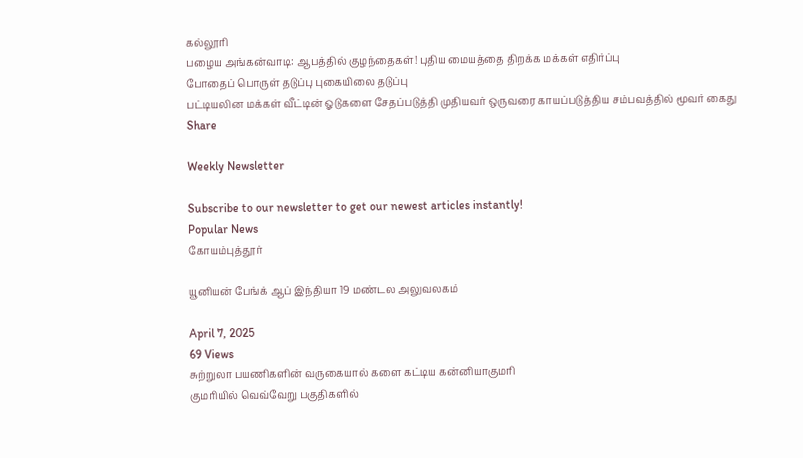கல்லூரி
பழைய அங்கன்வாடி: ஆபத்தில் குழந்தைகள்! புதிய மையத்தை திறக்க மக்கள் எதிர்ப்பு
போதைப் பொருள் தடுப்பு புகையிலை தடுப்பு
பட்டியலின மக்கள் வீட்டின் ஓடுகளை சேதப்படுத்தி முதியவர் ஒருவரை காயப்படுத்திய சம்பவத்தில் மூவர் கைது
Share

Weekly Newsletter

Subscribe to our newsletter to get our newest articles instantly!
Popular News
கோயம்புத்தூர்

யூனியன் பேங்க் ஆப் இந்தியா 19 மண்டல அலுவலகம்

April 7, 2025
69 Views
சுற்றுலா பயணிகளின் வருகையால் களை கட்டிய கன்னியாகுமரி
குமரியில் வெவ்வேறு பகுதிகளில்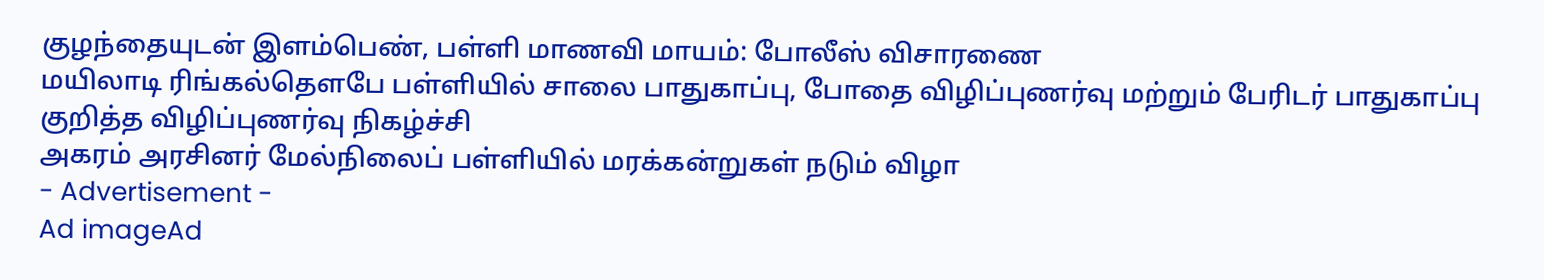குழந்தையுடன் இளம்பெண், பள்ளி மாணவி மாயம்: போலீஸ் விசாரணை
மயிலாடி ரிங்கல்தௌபே பள்ளியில் சாலை பாதுகாப்பு, போதை விழிப்புணர்வு மற்றும் பேரிடர் பாதுகாப்பு குறித்த விழிப்புணர்வு நிகழ்ச்சி
அகரம் அரசினர் மேல்நிலைப் பள்ளியில் மரக்கன்றுகள் நடும் விழா
- Advertisement -
Ad imageAd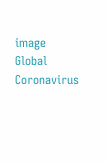image
Global Coronavirus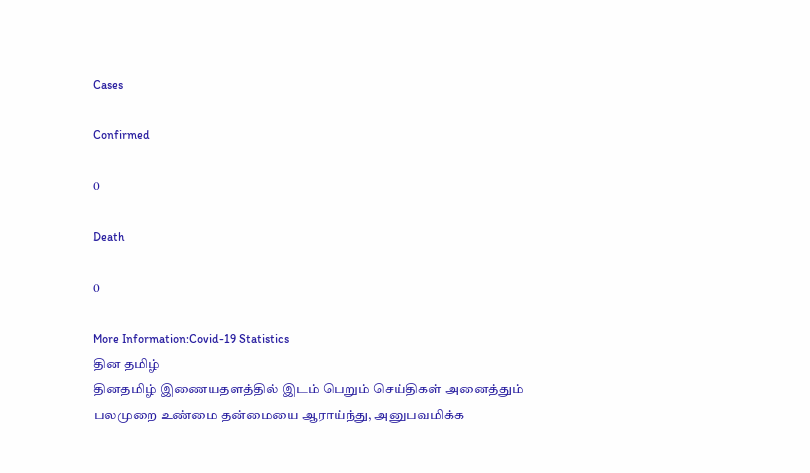Cases

Confirmed

0

Death

0

More Information:Covid-19 Statistics
தின தமிழ்
தினதமிழ் இணையதளத்தில் இடம் பெறும் செய்திகள் அனைத்தும் பலமுறை உண்மை தன்மையை ஆராய்ந்து, அனுபவமிக்க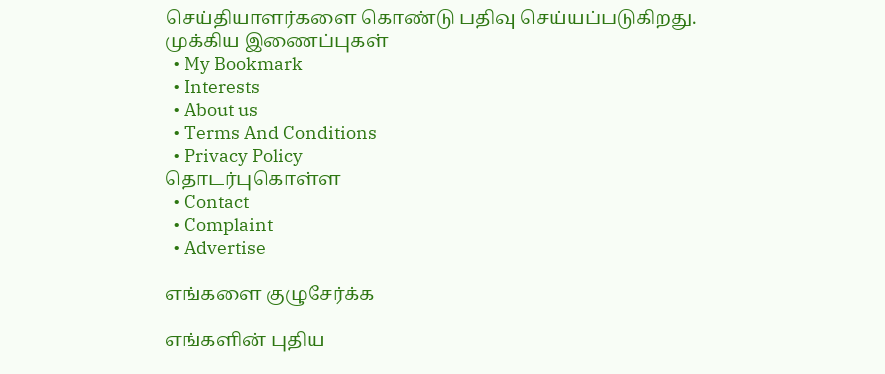செய்தியாளர்களை கொண்டு பதிவு செய்யப்படுகிறது.
முக்கிய இணைப்புகள்
  • My Bookmark
  • Interests
  • About us
  • Terms And Conditions
  • Privacy Policy
தொடர்புகொள்ள
  • Contact
  • Complaint
  • Advertise

எங்களை குழுசேர்க்க

எங்களின் புதிய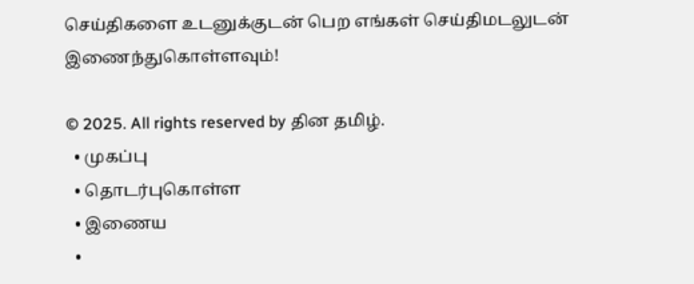செய்திகளை உடனுக்குடன் பெற எங்கள் செய்திமடலுடன் இணைந்துகொள்ளவும்!

© 2025. All rights reserved by தின தமிழ்.
  • முகப்பு
  • தொடர்புகொள்ள
  • இணைய
  •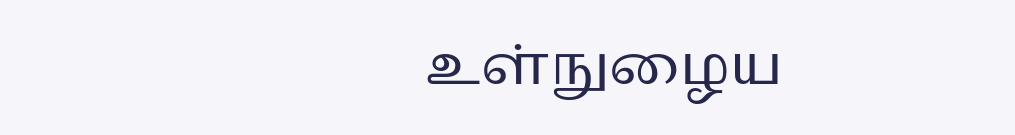உள்நுழைய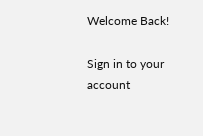Welcome Back!

Sign in to your account